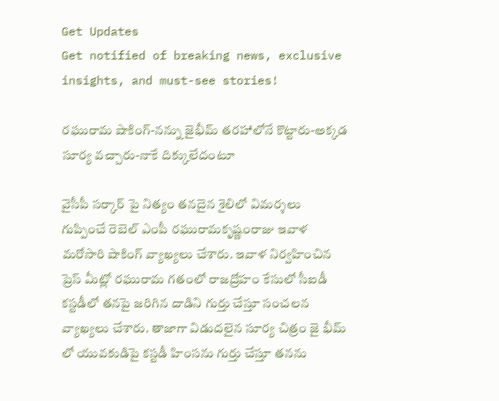Get Updates
Get notified of breaking news, exclusive insights, and must-see stories!

రఘురామ షాకింగ్-నన్ను జైభీమ్ తరహాలోనే కొట్టారు-అక్కడ సూర్య వచ్చారు-నాకే దిక్కులేదంటూ

వైసీపీ సర్కార్ పై నిత్యం తనదైన శైలిలో విమర్శలు గుప్పించే రెబెల్ ఎంపీ రఘురామకృష్ణంరాజు ఇవాళ మరోసారి షాకింగ్ వ్యాఖ్యలు చేశారు. ఇవాళ నిర్వహించిన ప్రెస్ మీట్లో రఘురామ గతంలో రాజద్రోహం కేసులో సీఐడీ కస్టడీలో తనపై జరిగిన దాడిని గుర్తు చేస్తూ సంచలన వ్యాఖ్యలు చేశారు. తాజాగా విడుదలైన సూర్య చిత్రం జై భీమ్ లో యువకుడిపై కస్టడీ హింసను గుర్తు చేస్తూ తనను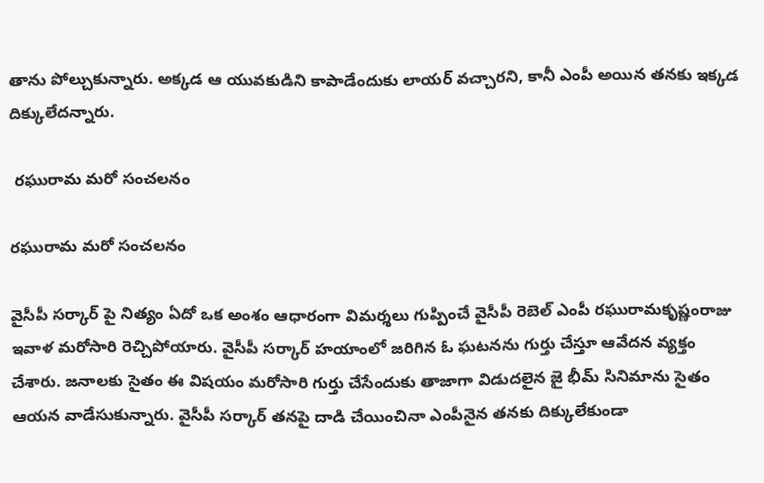తాను పోల్చుకున్నారు. అక్కడ ఆ యువకుడిని కాపాడేందుకు లాయర్ వచ్చారని, కానీ ఎంపీ అయిన తనకు ఇక్కడ దిక్కులేదన్నారు.

 రఘురామ మరో సంచలనం

రఘురామ మరో సంచలనం

వైసీపీ సర్కార్ పై నిత్యం ఏదో ఒక అంశం ఆధారంగా విమర్శలు గుప్పించే వైసీపీ రెబెల్ ఎంపీ రఘురామకృష్ణంరాజు ఇవాళ మరోసారి రెచ్చిపోయారు. వైసీపీ సర్కార్ హయాంలో జరిగిన ఓ ఘటనను గుర్తు చేస్తూ ఆవేదన వ్యక్తం చేశారు. జనాలకు సైతం ఈ విషయం మరోసారి గుర్తు చేసేందుకు తాజాగా విడుదలైన జై భీమ్ సినిమాను సైతం ఆయన వాడేసుకున్నారు. వైసీపీ సర్కార్ తనపై దాడి చేయించినా ఎంపీనైన తనకు దిక్కులేకుండా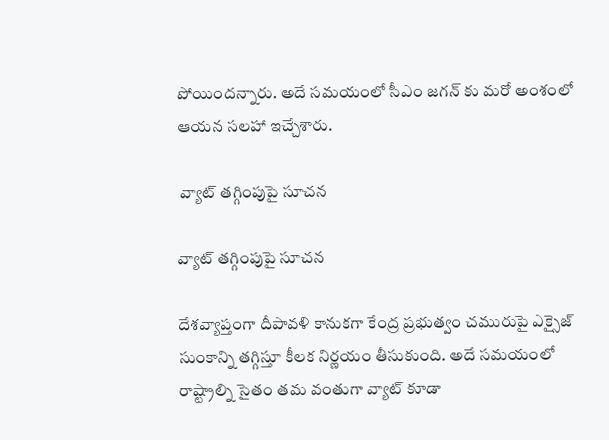పోయిందన్నారు. అదే సమయంలో సీఎం జగన్ కు మరో అంశంలో ఆయన సలహా ఇచ్చేశారు.

 వ్యాట్ తగ్గింపుపై సూచన

వ్యాట్ తగ్గింపుపై సూచన

దేశవ్యాప్తంగా దీపావళి కానుకగా కేంద్ర ప్రభుత్వం చమురుపై ఎక్సైజ్ సుంకాన్ని తగ్గిస్తూ కీలక నిర్ణయం తీసుకుంది. అదే సమయంలో రాష్ట్రాల్ని సైతం తమ వంతుగా వ్యాట్ కూడా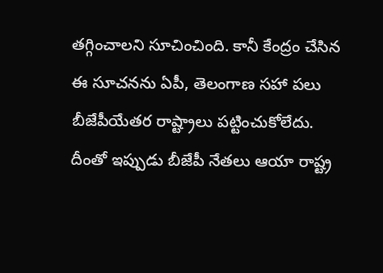తగ్గించాలని సూచించింది. కానీ కేంద్రం చేసిన ఈ సూచనను ఏపీ, తెలంగాణ సహా పలు బీజేపీయేతర రాష్ట్రాలు పట్టించుకోలేదు. దీంతో ఇప్పుడు బీజేపీ నేతలు ఆయా రాష్ట్ర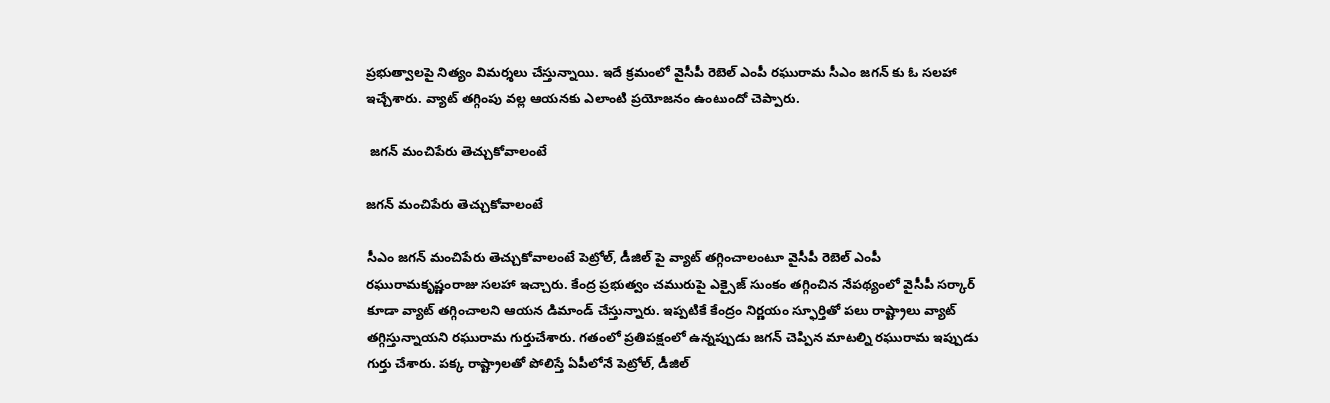ప్రభుత్వాలపై నిత్యం విమర్శలు చేస్తున్నాయి. ఇదే క్రమంలో వైసీపీ రెబెల్ ఎంపీ రఘురామ సీఎం జగన్ కు ఓ సలహా ఇచ్చేశారు. వ్యాట్ తగ్గింపు వల్ల ఆయనకు ఎలాంటి ప్రయోజనం ఉంటుందో చెప్పారు.

 జగన్ మంచిపేరు తెచ్చుకోవాలంటే

జగన్ మంచిపేరు తెచ్చుకోవాలంటే

సీఎం జగన్ మంచిపేరు తెచ్చుకోవాలంటే పెట్రోల్, డీజిల్ పై వ్యాట్ తగ్గించాలంటూ వైసీపీ రెబెల్ ఎంపీ రఘురామకృష్ణంరాజు సలహా ఇచ్చారు. కేంద్ర ప్రభుత్వం చమురుపై ఎక్సైజ్ సుంకం తగ్గించిన నేపథ్యంలో వైసీపీ సర్కార్ కూడా వ్యాట్ తగ్గించాలని ఆయన డిమాండ్ చేస్తున్నారు. ఇప్పటికే కేంద్రం నిర్ణయం స్ఫూర్తితో పలు రాష్ట్రాలు వ్యాట్ తగ్గిస్తున్నాయని రఘురామ గుర్తుచేశారు. గతంలో ప్రతిపక్షంలో ఉన్నప్పుడు జగన్ చెప్పిన మాటల్ని రఘురామ ఇప్పుడు గుర్తు చేశారు. పక్క రాష్ట్రాలతో పోలిస్తే ఏపీలోనే పెట్రోల్, డీజిల్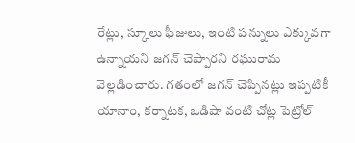రేట్లు, స్కూలు ఫీజులు, ఇంటి పన్నులు ఎక్కువగా ఉన్నాయని జగన్ చెప్పారని రఘురామ వెల్లడించారు. గతంలో జగన్ చెప్పినట్లు ఇప్పటికీ యానాం, కర్నాటక, ఒడిషా వంటి చోట్ల పెట్రోల్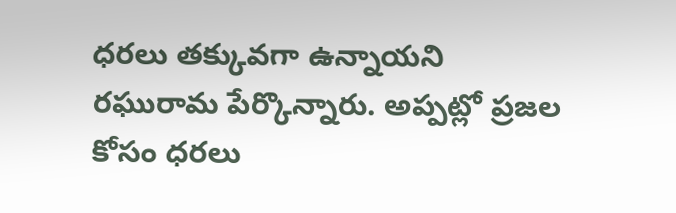ధరలు తక్కువగా ఉన్నాయని రఘురామ పేర్కొన్నారు. అప్పట్లో ప్రజల కోసం ధరలు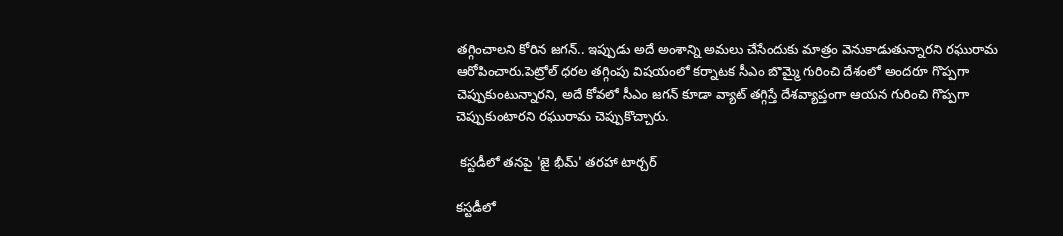తగ్గించాలని కోరిన జగన్.. ఇప్పుడు అదే అంశాన్ని అమలు చేసేందుకు మాత్రం వెనుకాడుతున్నారని రఘురామ ఆరోపించారు.పెట్రోల్ ధరల తగ్గింపు విషయంలో కర్నాటక సీఎం బొమ్మై గురించి దేశంలో అందరూ గొప్పగా చెప్పుకుంటున్నారని, అదే కోవలో సీఎం జగన్ కూడా వ్యాట్ తగ్గిస్తే దేశవ్యాప్తంగా ఆయన గురించి గొప్పగా చెప్పుకుంటారని రఘురామ చెప్పుకొచ్చారు.

 కస్టడీలో తనపై 'జై భీమ్' తరహా టార్చర్

కస్టడీలో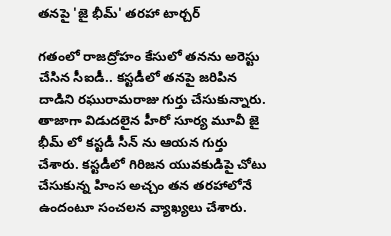తనపై 'జై భీమ్' తరహా టార్చర్

గతంలో రాజద్రోహం కేసులో తనను అరెస్టు చేసిన సీఐడీ.. కస్టడీలో తనపై జరిపిన దాడిని రఘురామరాజు గుర్తు చేసుకున్నారు. తాజాగా విడుదలైన హీరో సూర్య మూవీ జై భీమ్ లో కస్టడీ సీన్ ను ఆయన గుర్తు చేశారు. కస్టడీలో గిరిజన యువకుడిపై చోటు చేసుకున్న హింస అచ్చం తన తరహాలోనే ఉందంటూ సంచలన వ్యాఖ్యలు చేశారు.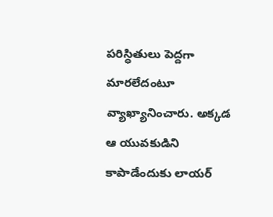పరిస్ధితులు పెద్దగా మారలేదంటూ వ్యాఖ్యానించారు. అక్కడ ఆ యువకుడిని కాపాడేందుకు లాయర్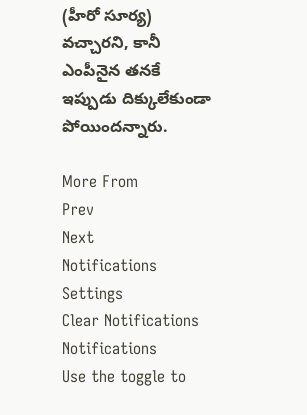(హీరో సూర్య) వచ్చారని, కానీ ఎంపీనైన తనకే ఇప్పుడు దిక్కులేకుండా పోయిందన్నారు.

More From
Prev
Next
Notifications
Settings
Clear Notifications
Notifications
Use the toggle to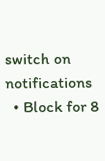switch on notifications
  • Block for 8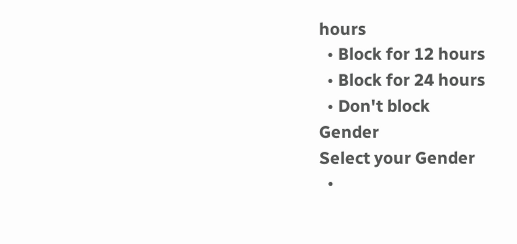hours
  • Block for 12 hours
  • Block for 24 hours
  • Don't block
Gender
Select your Gender
  •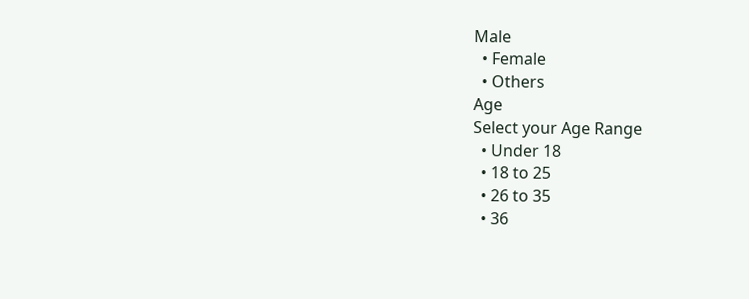Male
  • Female
  • Others
Age
Select your Age Range
  • Under 18
  • 18 to 25
  • 26 to 35
  • 36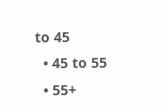to 45
  • 45 to 55
  • 55+